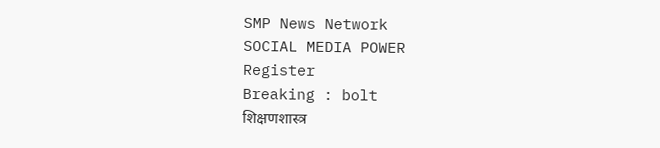SMP News Network
SOCIAL MEDIA POWER
Register
Breaking : bolt
शिक्षणशास्त्र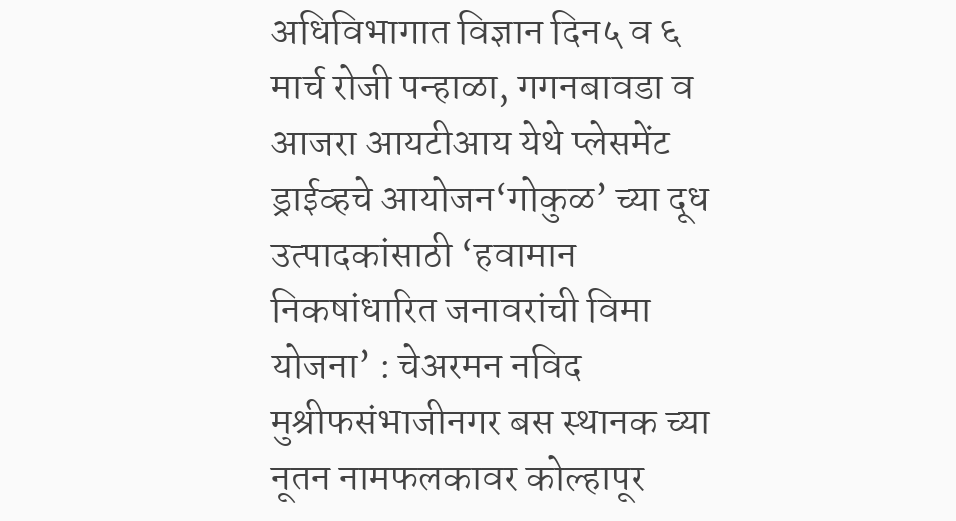अधिविभागात विज्ञान दिन५ व ६ मार्च रोजी पन्हाळा, गगनबावडा व आजरा आयटीआय येथे प्लेसमेंट ड्राईव्हचे आयोजन‘गोकुळ’ च्या दूध उत्पादकांसाठी ‘हवामान निकषांधारित जनावरांची विमा योजना’ : चेअरमन नविद मुश्रीफसंभाजीनगर बस स्थानक च्या नूतन नामफलकावर कोल्हापूर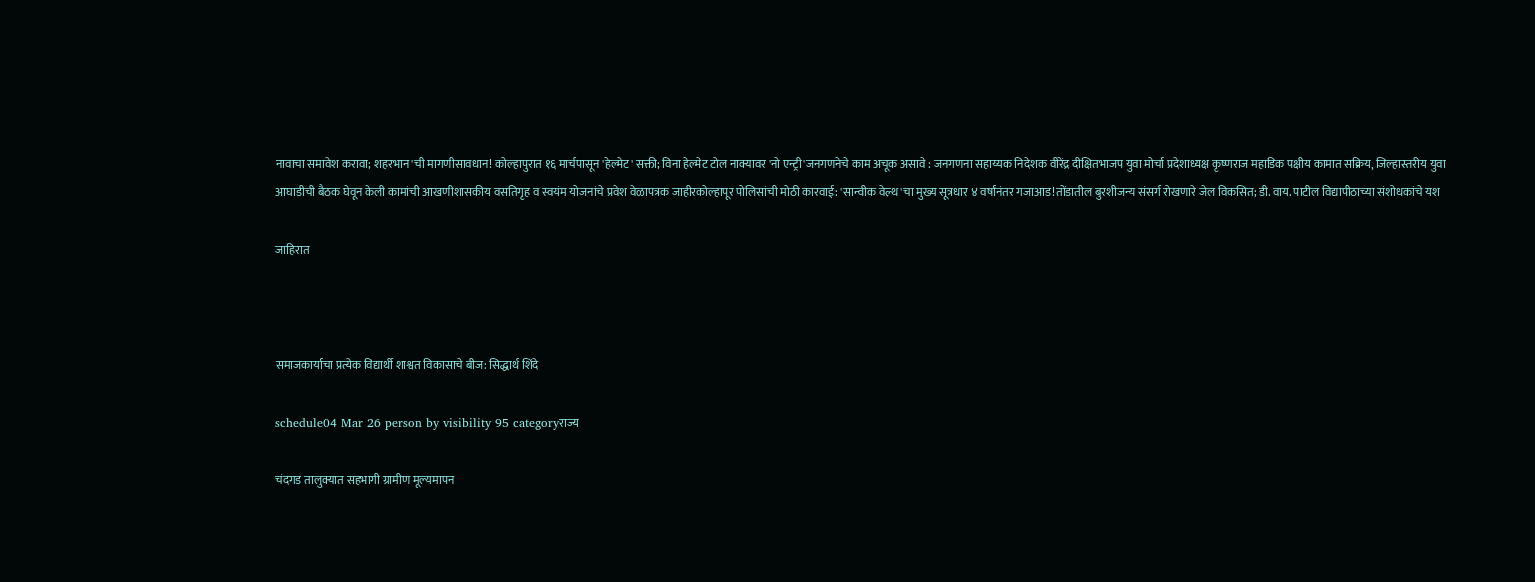नावाचा समावेश करावा; शहरभान'ची मागणीसावधान! कोल्हापुरात १६ मार्चपासून 'हेल्मेट' सक्ती; विना हेल्मेट टोल नाक्यावर 'नो एन्ट्री'जनगणनेचे काम अचूक असावे : जनगणना सहाय्यक निदेशक वीरेंद्र दीक्षितभाजप युवा मोर्चा प्रदेशाध्यक्ष कृष्णराज महाडिक पक्षीय कामात सक्रिय, जिल्हास्तरीय युवा आघाडीची बैठक घेवून केली कामांची आखणीशासकीय वसतिगृह व स्वयंम योजनांचे प्रवेश वेळापत्रक जाहीरकोल्हापूर पोलिसांची मोठी कारवाई: 'सान्वीक वेल्थ'चा मुख्य सूत्रधार ४ वर्षांनंतर गजाआड!तोंडातील बुरशीजन्य संसर्ग रोखणारे जेल विकसित; डी. वाय. पाटील विद्यापीठाच्या संशोधकांचे यश

जाहिरात



समाजकार्याचा प्रत्येक विद्यार्थी शाश्वत विकासाचे बीज: सिद्धार्थ शिंदे

schedule04 Mar 26 person by visibility 95 categoryराज्य

चंदगड तालुक्यात सहभागी ग्रामीण मूल्यमापन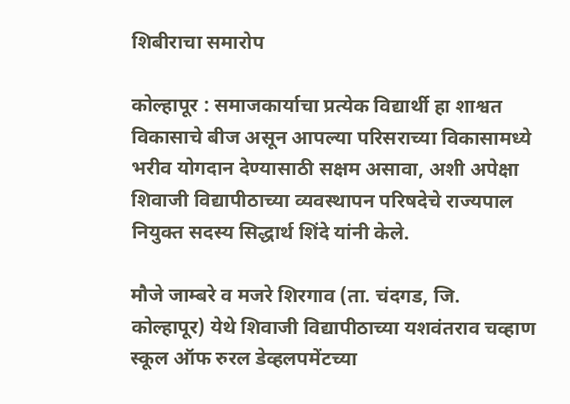शिबीराचा समारोप

कोल्हापूर : समाजकार्याचा प्रत्येक विद्यार्थी हा शाश्वत विकासाचे बीज असून आपल्या परिसराच्या विकासामध्ये भरीव योगदान देण्यासाठी सक्षम असावा, अशी अपेक्षा शिवाजी विद्यापीठाच्या व्यवस्थापन परिषदेचे राज्यपाल नियुक्त सदस्य सिद्धार्थ शिंदे यांनी केले.

मौजे जाम्बरे व मजरे शिरगाव (ता. चंदगड, जि. कोल्हापूर) येथे शिवाजी विद्यापीठाच्या यशवंतराव चव्हाण स्कूल ऑफ रुरल डेव्हलपमेंटच्या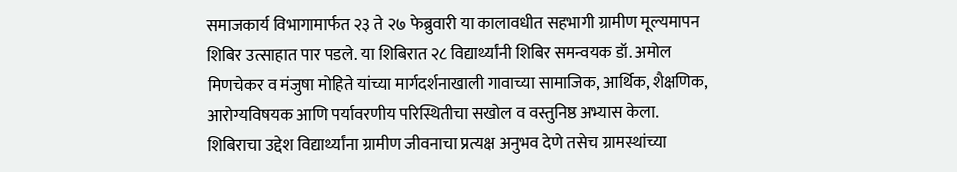समाजकार्य विभागामार्फत २३ ते २७ फेब्रुवारी या कालावधीत सहभागी ग्रामीण मूल्यमापन शिबिर उत्साहात पार पडले. या शिबिरात २८ विद्यार्थ्यांनी शिबिर समन्वयक डॉ. अमोल मिणचेकर व मंजुषा मोहिते यांच्या मार्गदर्शनाखाली गावाच्या सामाजिक, आर्थिक, शैक्षणिक, आरोग्यविषयक आणि पर्यावरणीय परिस्थितीचा सखोल व वस्तुनिष्ठ अभ्यास केला. शिबिराचा उद्देश विद्यार्थ्यांना ग्रामीण जीवनाचा प्रत्यक्ष अनुभव देणे तसेच ग्रामस्थांच्या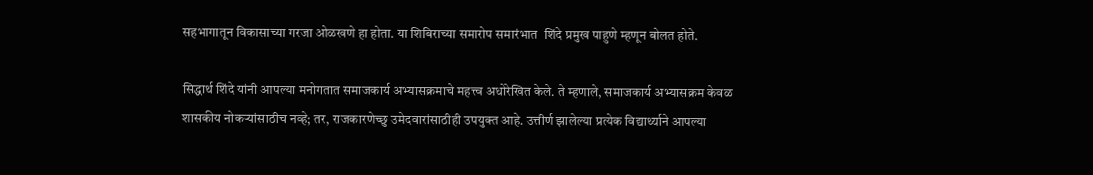सहभागातून विकासाच्या गरजा ओळखणे हा होता. या शिबिराच्या समारोप समारंभात  शिंदे प्रमुख पाहुणे म्हणून बोलत होते.

सिद्धार्थ शिंदे यांनी आपल्या मनोगतात समाजकार्य अभ्यासक्रमाचे महत्त्व अधोरेखित केले. ते म्हणाले, समाजकार्य अभ्यासक्रम केवळ शासकीय नोकऱ्यांसाठीच नव्हे; तर, राजकारणेच्छु उमेदवारांसाठीही उपयुक्त आहे. उत्तीर्ण झालेल्या प्रत्येक विद्यार्थ्याने आपल्या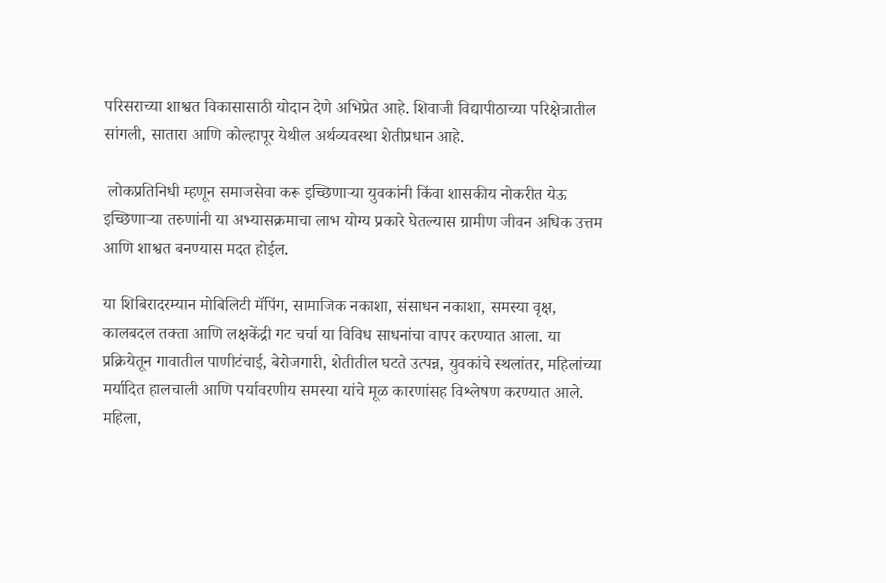परिसराच्या शाश्वत विकासासाठी योदान देणे अभिप्रेत आहे. शिवाजी विद्यापीठाच्या परिक्षेत्रातील सांगली, सातारा आणि कोल्हापूर येथील अर्थव्यवस्था शेतीप्रधान आहे.

 लोकप्रतिनिधी म्हणून समाजसेवा करू इच्छिणाऱ्या युवकांनी किंवा शासकीय नोकरीत येऊ इच्छिणाऱ्या तरुणांनी या अभ्यासक्रमाचा लाभ योग्य प्रकारे घेतल्यास ग्रामीण जीवन अधिक उत्तम आणि शाश्वत बनण्यास मदत होईल.

या शिबिरादरम्यान मोबिलिटी मॅपिंग, सामाजिक नकाशा, संसाधन नकाशा, समस्या वृक्ष, कालबदल तक्ता आणि लक्षकेंद्री गट चर्चा या विविध साधनांचा वापर करण्यात आला. या प्रक्रियेतून गावातील पाणीटंचाई, बेरोजगारी, शेतीतील घटते उत्पन्न, युवकांचे स्थलांतर, महिलांच्या मर्यादित हालचाली आणि पर्यावरणीय समस्या यांचे मूळ कारणांसह विश्लेषण करण्यात आले. महिला,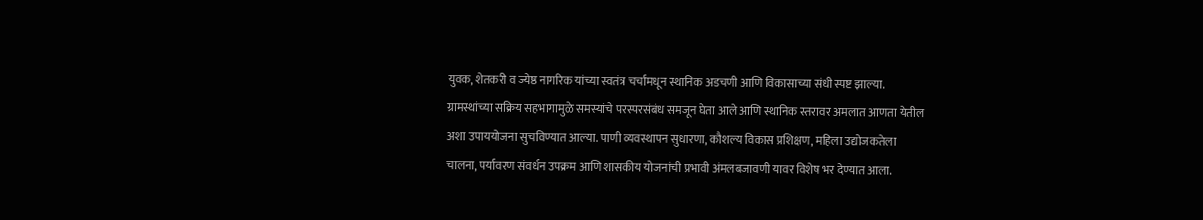युवक, शेतकरी व ज्येष्ठ नागरिक यांच्या स्वतंत्र चर्चांमधून स्थानिक अडचणी आणि विकासाच्या संधी स्पष्ट झाल्या. ग्रामस्थांच्या सक्रिय सहभागामुळे समस्यांचे परस्परसंबंध समजून घेता आले आणि स्थानिक स्तरावर अमलात आणता येतील अशा उपाययोजना सुचविण्यात आल्या. पाणी व्यवस्थापन सुधारणा, कौशल्य विकास प्रशिक्षण, महिला उद्योजकतेला चालना, पर्यावरण संवर्धन उपक्रम आणि शासकीय योजनांची प्रभावी अंमलबजावणी यावर विशेष भर देण्यात आला.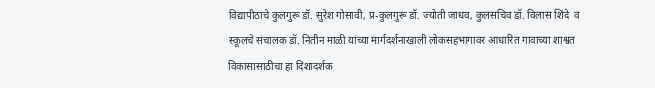विद्यापीठाचे कुलगुरू डॉ. सुरेश गोसावी, प्र-कुलगुरू डॉ. ज्योती जाधव, कुलसचिव डॉ. विलास शिंदे  व स्कूलचे संचालक डॉ. नितीन माळी यांच्या मार्गदर्शनाखाली लोकसहभागावर आधारित गावाच्या शाश्वत विकासासाठीचा हा दिशादर्शक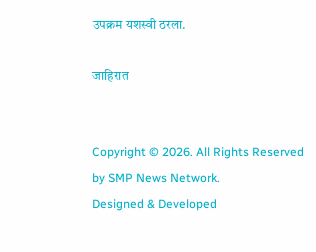उपक्रम यशस्वी ठरला.

जाहिरात


Copyright © 2026. All Rights Reserved by SMP News Network.
Designed & Developed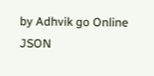by Adhvik go Online
JSON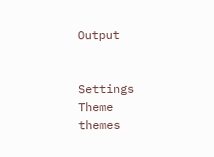Output


Settings
Theme
themes